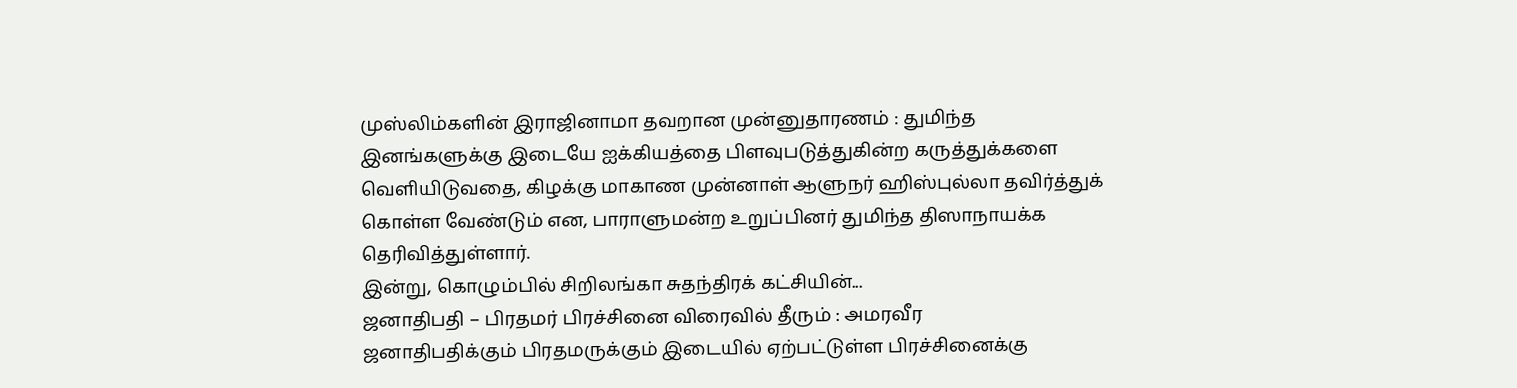முஸ்லிம்களின் இராஜினாமா தவறான முன்னுதாரணம் : துமிந்த
இனங்களுக்கு இடையே ஐக்கியத்தை பிளவுபடுத்துகின்ற கருத்துக்களை வெளியிடுவதை, கிழக்கு மாகாண முன்னாள் ஆளுநர் ஹிஸ்புல்லா தவிர்த்துக் கொள்ள வேண்டும் என, பாராளுமன்ற உறுப்பினர் துமிந்த திஸாநாயக்க தெரிவித்துள்ளார்.
இன்று, கொழும்பில் சிறிலங்கா சுதந்திரக் கட்சியின்...
ஜனாதிபதி – பிரதமர் பிரச்சினை விரைவில் தீரும் : அமரவீர
ஜனாதிபதிக்கும் பிரதமருக்கும் இடையில் ஏற்பட்டுள்ள பிரச்சினைக்கு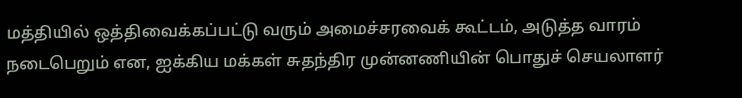மத்தியில் ஒத்திவைக்கப்பட்டு வரும் அமைச்சரவைக் கூட்டம், அடுத்த வாரம் நடைபெறும் என, ஐக்கிய மக்கள் சுதந்திர முன்னணியின் பொதுச் செயலாளர்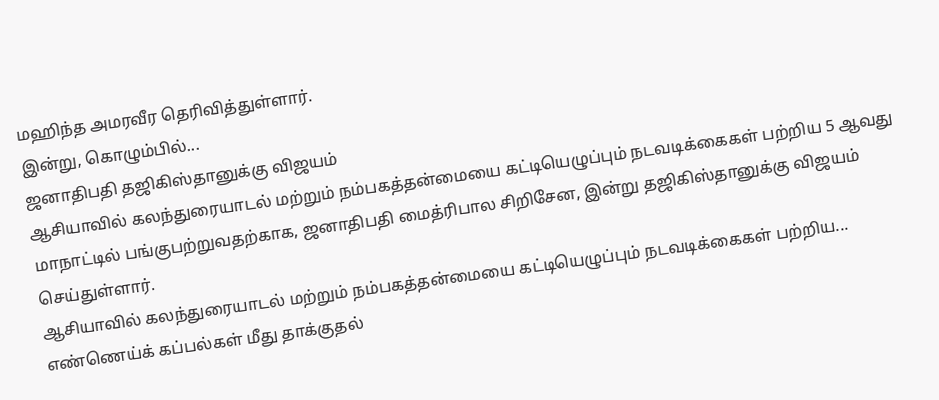மஹிந்த அமரவீர தெரிவித்துள்ளார்.
இன்று, கொழும்பில்...
ஜனாதிபதி தஜிகிஸ்தானுக்கு விஜயம்
ஆசியாவில் கலந்துரையாடல் மற்றும் நம்பகத்தன்மையை கட்டியெழுப்பும் நடவடிக்கைகள் பற்றிய 5 ஆவது மாநாட்டில் பங்குபற்றுவதற்காக, ஜனாதிபதி மைத்ரிபால சிறிசேன, இன்று தஜிகிஸ்தானுக்கு விஜயம் செய்துள்ளார்.
ஆசியாவில் கலந்துரையாடல் மற்றும் நம்பகத்தன்மையை கட்டியெழுப்பும் நடவடிக்கைகள் பற்றிய...
எண்ணெய்க் கப்பல்கள் மீது தாக்குதல்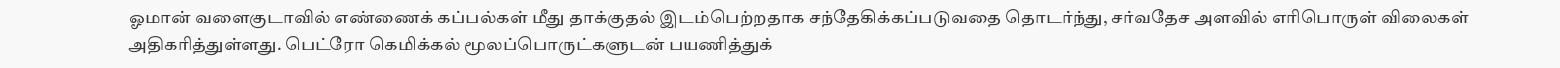ஓமான் வளைகுடாவில் எண்ணைக் கப்பல்கள் மீது தாக்குதல் இடம்பெற்றதாக சந்தேகிக்கப்படுவதை தொடர்ந்து, சர்வதேச அளவில் எரிபொருள் விலைகள் அதிகரித்துள்ளது. பெட்ரோ கெமிக்கல் மூலப்பொருட்களுடன் பயணித்துக்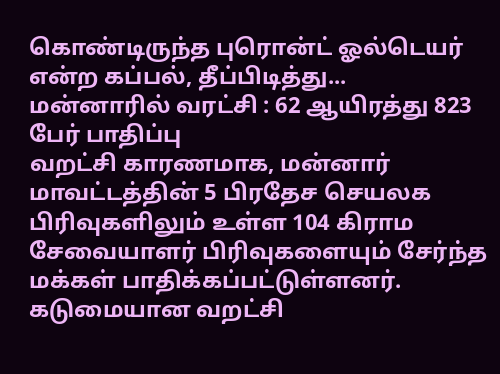கொண்டிருந்த புரொன்ட் ஓல்டெயர் என்ற கப்பல், தீப்பிடித்து...
மன்னாரில் வரட்சி : 62 ஆயிரத்து 823 பேர் பாதிப்பு
வறட்சி காரணமாக, மன்னார் மாவட்டத்தின் 5 பிரதேச செயலக பிரிவுகளிலும் உள்ள 104 கிராம சேவையாளர் பிரிவுகளையும் சேர்ந்த மக்கள் பாதிக்கப்பட்டுள்ளனர்.
கடுமையான வறட்சி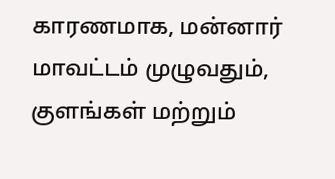காரணமாக, மன்னார் மாவட்டம் முழுவதும், குளங்கள் மற்றும்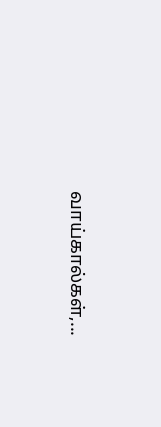வாய்கால்கள்,...